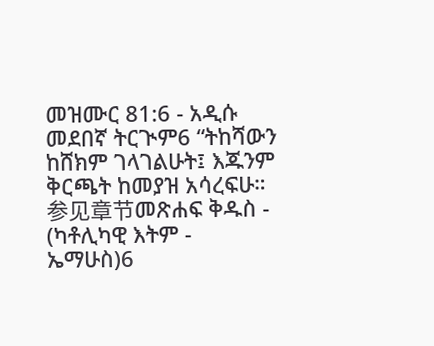መዝሙር 81:6 - አዲሱ መደበኛ ትርጒም6 “ትከሻውን ከሸክም ገላገልሁት፤ እጁንም ቅርጫት ከመያዝ አሳረፍሁ። 参见章节መጽሐፍ ቅዱስ - (ካቶሊካዊ እትም - ኤማሁስ)6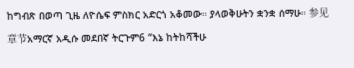ከግብጽ በወጣ ጊዜ ለዮሴፍ ምስክር አድርጎ አቆመው። ያላወቅሁትን ቋንቋ ሰማሁ። 参见章节አማርኛ አዲሱ መደበኛ ትርጉም6 “እኔ ከትከሻችሁ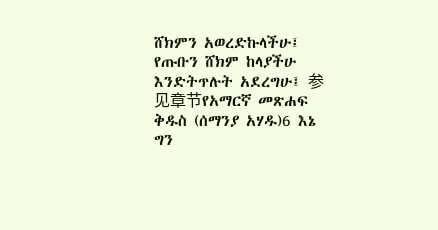ሸክምን አወረድኩላችሁ፤ የጡቡን ሸክም ከላያችሁ እንድትጥሉት አደረግሁ፤ 参见章节የአማርኛ መጽሐፍ ቅዱስ (ሰማንያ አሃዱ)6 እኔ ግን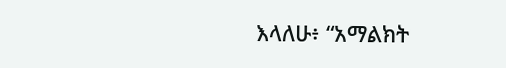እላለሁ፥ “አማልክት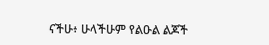ናችሁ፥ ሁላችሁም የልዑል ልጆች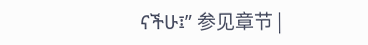ናችሁ፤” 参见章节 |